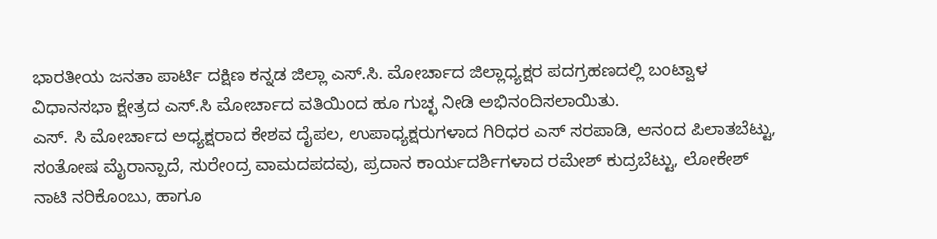ಭಾರತೀಯ ಜನತಾ ಪಾರ್ಟಿ ದಕ್ಷಿಣ ಕನ್ನಡ ಜಿಲ್ಲಾ ಎಸ್.ಸಿ. ಮೋರ್ಚಾದ ಜಿಲ್ಲಾಧ್ಯಕ್ಷರ ಪದಗ್ರಹಣದಲ್ಲಿ ಬಂಟ್ವಾಳ ವಿಧಾನಸಭಾ ಕ್ಷೇತ್ರದ ಎಸ್.ಸಿ ಮೋರ್ಚಾದ ವತಿಯಿಂದ ಹೂ ಗುಚ್ಛ ನೀಡಿ ಅಭಿನಂದಿಸಲಾಯಿತು.
ಎಸ್. ಸಿ ಮೋರ್ಚಾದ ಅಧ್ಯಕ್ಷರಾದ ಕೇಶವ ದೈಪಲ, ಉಪಾಧ್ಯಕ್ಷರುಗಳಾದ ಗಿರಿಧರ ಎಸ್ ಸರಪಾಡಿ, ಆನಂದ ಪಿಲಾತಬೆಟ್ಟು, ಸಂತೋಷ ಮೈರಾನ್ಪಾದೆ, ಸುರೇಂದ್ರ ವಾಮದಪದವು, ಪ್ರದಾನ ಕಾರ್ಯದರ್ಶಿಗಳಾದ ರಮೇಶ್ ಕುದ್ರಬೆಟ್ಟು, ಲೋಕೇಶ್ ನಾಟಿ ನರಿಕೊಂಬು, ಹಾಗೂ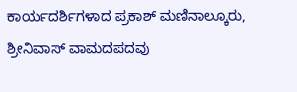ಕಾರ್ಯದರ್ಶಿಗಳಾದ ಪ್ರಕಾಶ್ ಮಣಿನಾಲ್ಕೂರು, ಶ್ರೀನಿವಾಸ್ ವಾಮದಪದವು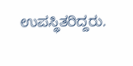ಉಪಸ್ಥಿತರಿದ್ದರು.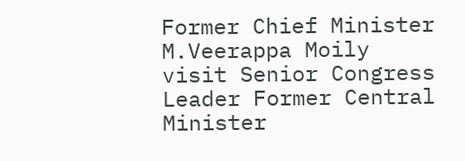Former Chief Minister M.Veerappa Moily visit Senior Congress Leader Former Central Minister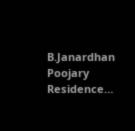B.Janardhan Poojary Residence…